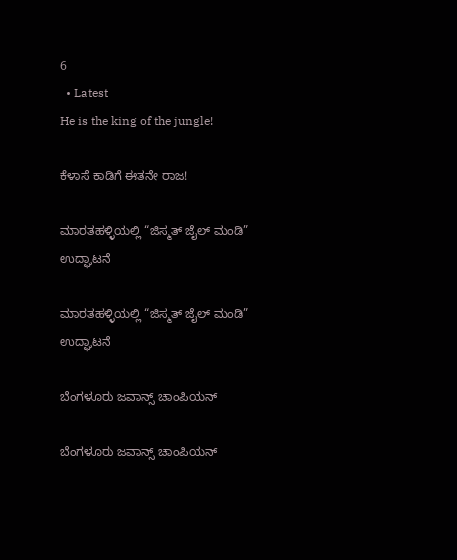6
  • Latest
He is the king of the jungle!

ಕೆಳಾಸೆ ಕಾಡಿಗೆ ಈತನೇ ರಾಜ!

ಮಾರತಹಳ್ಳಿಯಲ್ಲಿ “ಜಿಸ್ಮತ್ ಜೈಲ್ ಮಂಡಿ” ಉದ್ಘಾಟನೆ

ಮಾರತಹಳ್ಳಿಯಲ್ಲಿ “ಜಿಸ್ಮತ್ ಜೈಲ್ ಮಂಡಿ” ಉದ್ಘಾಟನೆ

ಬೆಂಗಳೂರು ಜವಾನ್ಸ್ ಚಾಂಪಿಯನ್

ಬೆಂಗಳೂರು ಜವಾನ್ಸ್ ಚಾಂಪಿಯನ್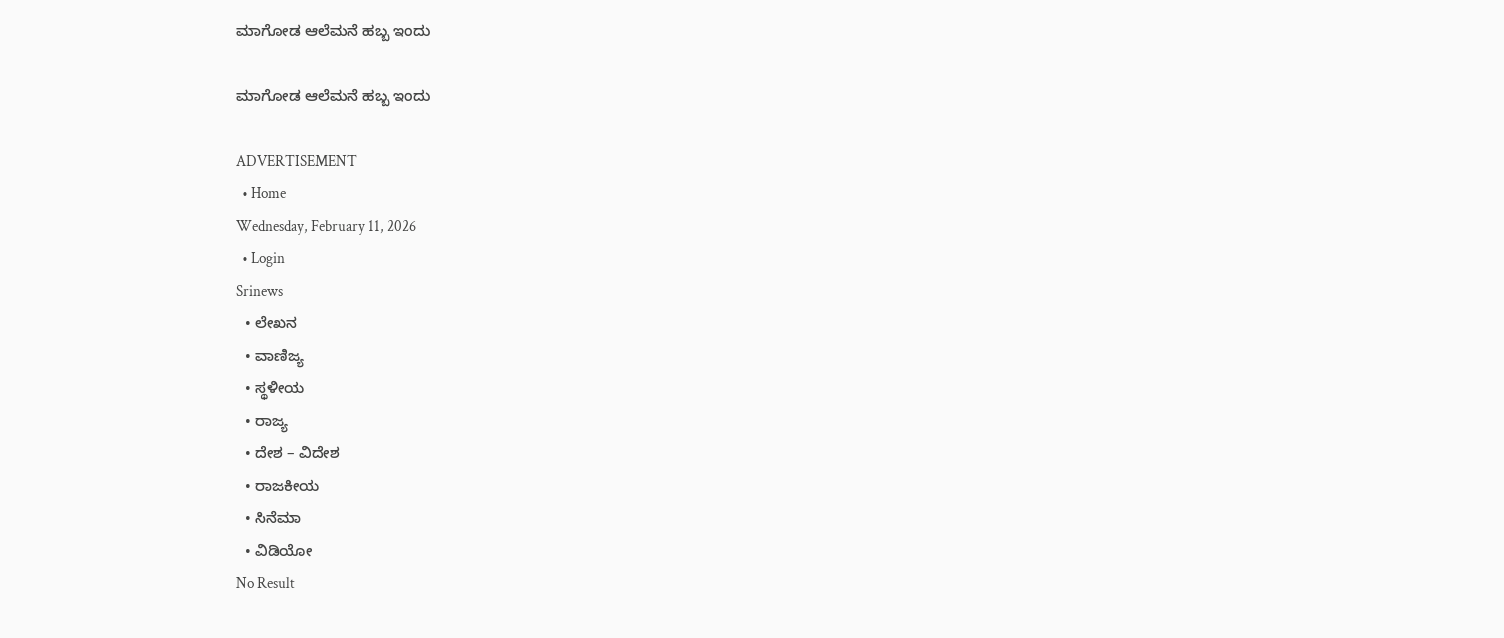ಮಾಗೋಡ ಆಲೆಮನೆ ಹಬ್ಬ ಇಂದು

ಮಾಗೋಡ ಆಲೆಮನೆ ಹಬ್ಬ ಇಂದು

ADVERTISEMENT
  • Home
Wednesday, February 11, 2026
  • Login
Srinews
  • ಲೇಖನ
  • ವಾಣಿಜ್ಯ
  • ಸ್ಥಳೀಯ
  • ರಾಜ್ಯ
  • ದೇಶ – ವಿದೇಶ
  • ರಾಜಕೀಯ
  • ಸಿನೆಮಾ
  • ವಿಡಿಯೋ
No Result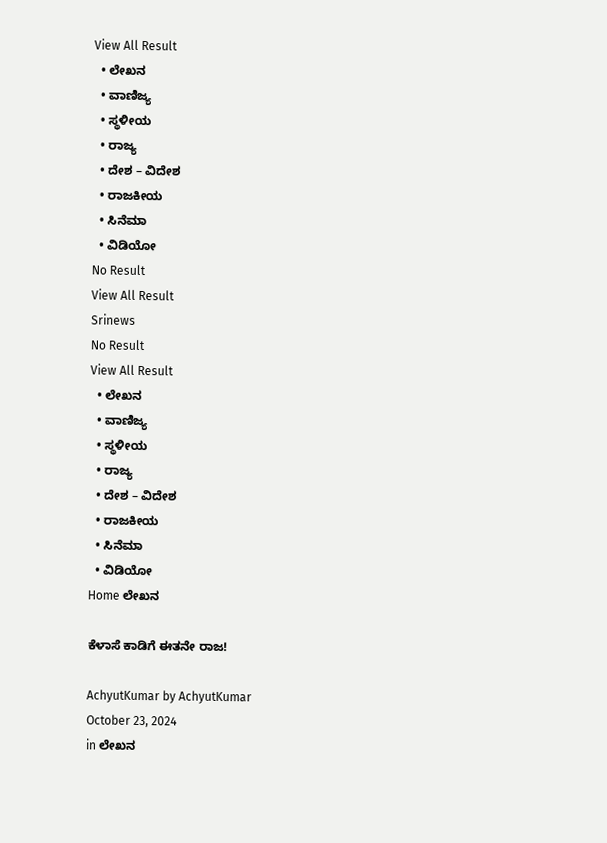View All Result
  • ಲೇಖನ
  • ವಾಣಿಜ್ಯ
  • ಸ್ಥಳೀಯ
  • ರಾಜ್ಯ
  • ದೇಶ – ವಿದೇಶ
  • ರಾಜಕೀಯ
  • ಸಿನೆಮಾ
  • ವಿಡಿಯೋ
No Result
View All Result
Srinews
No Result
View All Result
  • ಲೇಖನ
  • ವಾಣಿಜ್ಯ
  • ಸ್ಥಳೀಯ
  • ರಾಜ್ಯ
  • ದೇಶ – ವಿದೇಶ
  • ರಾಜಕೀಯ
  • ಸಿನೆಮಾ
  • ವಿಡಿಯೋ
Home ಲೇಖನ

ಕೆಳಾಸೆ ಕಾಡಿಗೆ ಈತನೇ ರಾಜ!

AchyutKumar by AchyutKumar
October 23, 2024
in ಲೇಖನ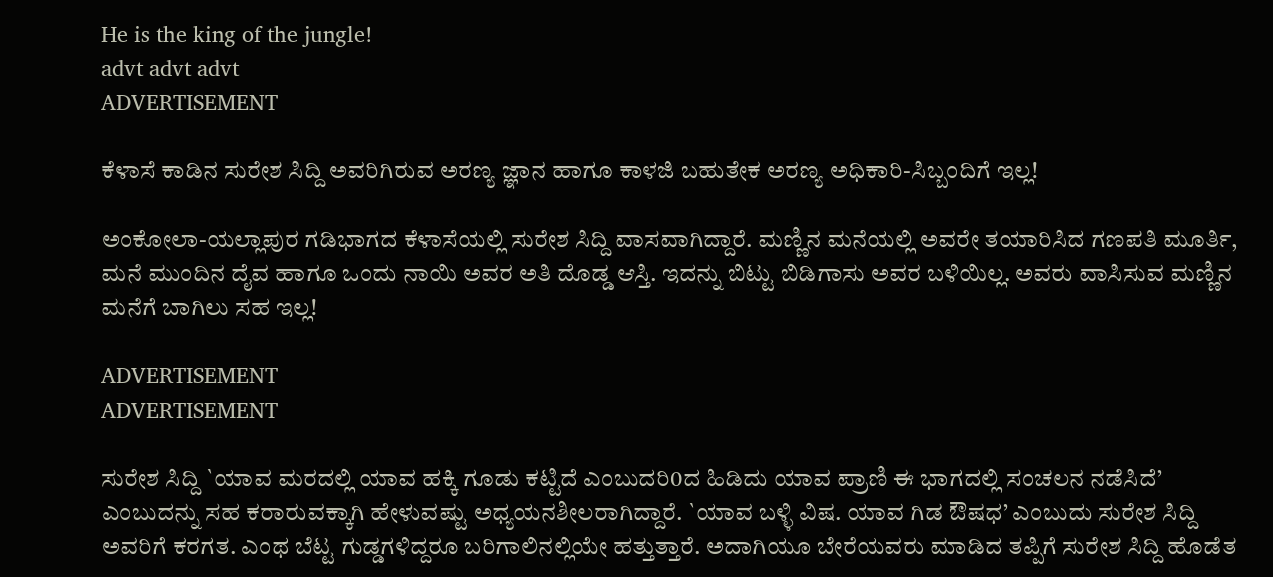He is the king of the jungle!
advt advt advt
ADVERTISEMENT

ಕೆಳಾಸೆ ಕಾಡಿನ ಸುರೇಶ ಸಿದ್ದಿ ಅವರಿಗಿರುವ ಅರಣ್ಯ ಜ್ಞಾನ ಹಾಗೂ ಕಾಳಜಿ ಬಹುತೇಕ ಅರಣ್ಯ ಅಧಿಕಾರಿ-ಸಿಬ್ಬಂದಿಗೆ ಇಲ್ಲ!

ಅಂಕೋಲಾ-ಯಲ್ಲಾಪುರ ಗಡಿಭಾಗದ ಕೆಳಾಸೆಯಲ್ಲಿ ಸುರೇಶ ಸಿದ್ದಿ ವಾಸವಾಗಿದ್ದಾರೆ. ಮಣ್ಣಿನ ಮನೆಯಲ್ಲಿ ಅವರೇ ತಯಾರಿಸಿದ ಗಣಪತಿ ಮೂರ್ತಿ, ಮನೆ ಮುಂದಿನ ದೈವ ಹಾಗೂ ಒಂದು ನಾಯಿ ಅವರ ಅತಿ ದೊಡ್ಡ ಆಸ್ತಿ. ಇದನ್ನು ಬಿಟ್ಟು ಬಿಡಿಗಾಸು ಅವರ ಬಳಿಯಿಲ್ಲ. ಅವರು ವಾಸಿಸುವ ಮಣ್ಣಿನ ಮನೆಗೆ ಬಾಗಿಲು ಸಹ ಇಲ್ಲ!

ADVERTISEMENT
ADVERTISEMENT

ಸುರೇಶ ಸಿದ್ದಿ `ಯಾವ ಮರದಲ್ಲಿ ಯಾವ ಹಕ್ಕಿ ಗೂಡು ಕಟ್ಟಿದೆ ಎಂಬುದರಿ0ದ ಹಿಡಿದು ಯಾವ ಪ್ರಾಣಿ ಈ ಭಾಗದಲ್ಲಿ ಸಂಚಲನ ನಡೆಸಿದೆ’ ಎಂಬುದನ್ನು ಸಹ ಕರಾರುವಕ್ಕಾಗಿ ಹೇಳುವಷ್ಟು ಅಧ್ಯಯನಶೀಲರಾಗಿದ್ದಾರೆ. `ಯಾವ ಬಳ್ಳಿ ವಿಷ. ಯಾವ ಗಿಡ ಔಷಧ’ ಎಂಬುದು ಸುರೇಶ ಸಿದ್ದಿ ಅವರಿಗೆ ಕರಗತ. ಎಂಥ ಬೆಟ್ಟ ಗುಡ್ಡಗಳಿದ್ದರೂ ಬರಿಗಾಲಿನಲ್ಲಿಯೇ ಹತ್ತುತ್ತಾರೆ. ಅದಾಗಿಯೂ ಬೇರೆಯವರು ಮಾಡಿದ ತಪ್ಪಿಗೆ ಸುರೇಶ ಸಿದ್ದಿ ಹೊಡೆತ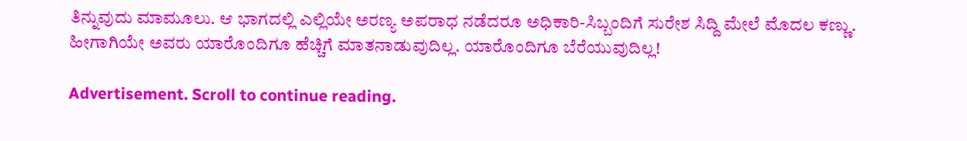ತಿನ್ನುವುದು ಮಾಮೂಲು. ಆ ಭಾಗದಲ್ಲಿ ಎಲ್ಲಿಯೇ ಅರಣ್ಯ ಅಪರಾಧ ನಡೆದರೂ ಅಧಿಕಾರಿ-ಸಿಬ್ಬಂದಿಗೆ ಸುರೇಶ ಸಿದ್ದಿ ಮೇಲೆ ಮೊದಲ ಕಣ್ಣು. ಹೀಗಾಗಿಯೇ ಅವರು ಯಾರೊಂದಿಗೂ ಹೆಚ್ಚಿಗೆ ಮಾತನಾಡುವುದಿಲ್ಲ. ಯಾರೊಂದಿಗೂ ಬೆರೆಯುವುದಿಲ್ಲ!

Advertisement. Scroll to continue reading.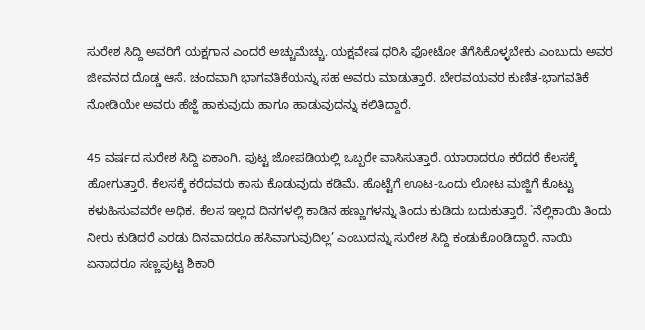ಸುರೇಶ ಸಿದ್ದಿ ಅವರಿಗೆ ಯಕ್ಷಗಾನ ಎಂದರೆ ಅಚ್ಚುಮೆಚ್ಚು. ಯಕ್ಷವೇಷ ಧರಿಸಿ ಫೋಟೋ ತೆಗೆಸಿಕೊಳ್ಳಬೇಕು ಎಂಬುದು ಅವರ ಜೀವನದ ದೊಡ್ಡ ಆಸೆ. ಚಂದವಾಗಿ ಭಾಗವತಿಕೆಯನ್ನು ಸಹ ಅವರು ಮಾಡುತ್ತಾರೆ. ಬೇರವಯವರ ಕುಣಿತ-ಭಾಗವತಿಕೆ ನೋಡಿಯೇ ಅವರು ಹೆಜ್ಜೆ ಹಾಕುವುದು ಹಾಗೂ ಹಾಡುವುದನ್ನು ಕಲಿತಿದ್ದಾರೆ.

45 ವರ್ಷದ ಸುರೇಶ ಸಿದ್ದಿ ಏಕಾಂಗಿ. ಪುಟ್ಟ ಜೋಪಡಿಯಲ್ಲಿ ಒಬ್ಬರೇ ವಾಸಿಸುತ್ತಾರೆ. ಯಾರಾದರೂ ಕರೆದರೆ ಕೆಲಸಕ್ಕೆ ಹೋಗುತ್ತಾರೆ. ಕೆಲಸಕ್ಕೆ ಕರೆದವರು ಕಾಸು ಕೊಡುವುದು ಕಡಿಮೆ. ಹೊಟ್ಟೆಗೆ ಊಟ-ಒಂದು ಲೋಟ ಮಜ್ಜಿಗೆ ಕೊಟ್ಟು ಕಳುಹಿಸುವವರೇ ಅಧಿಕ. ಕೆಲಸ ಇಲ್ಲದ ದಿನಗಳಲ್ಲಿ ಕಾಡಿನ ಹಣ್ಣುಗಳನ್ನು ತಿಂದು ಕುಡಿದು ಬದುಕುತ್ತಾರೆ. `ನೆಲ್ಲಿಕಾಯಿ ತಿಂದು ನೀರು ಕುಡಿದರೆ ಎರಡು ದಿನವಾದರೂ ಹಸಿವಾಗುವುದಿಲ್ಲ’ ಎಂಬುದನ್ನು ಸುರೇಶ ಸಿದ್ದಿ ಕಂಡುಕೊoಡಿದ್ದಾರೆ. ನಾಯಿ ಏನಾದರೂ ಸಣ್ಣಪುಟ್ಟ ಶಿಕಾರಿ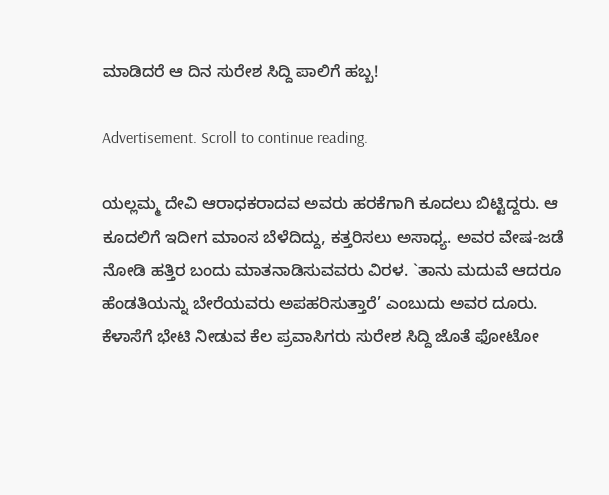ಮಾಡಿದರೆ ಆ ದಿನ ಸುರೇಶ ಸಿದ್ದಿ ಪಾಲಿಗೆ ಹಬ್ಬ!

Advertisement. Scroll to continue reading.

ಯಲ್ಲಮ್ಮ ದೇವಿ ಆರಾಧಕರಾದವ ಅವರು ಹರಕೆಗಾಗಿ ಕೂದಲು ಬಿಟ್ಟಿದ್ದರು. ಆ ಕೂದಲಿಗೆ ಇದೀಗ ಮಾಂಸ ಬೆಳೆದಿದ್ದು, ಕತ್ತರಿಸಲು ಅಸಾಧ್ಯ. ಅವರ ವೇಷ-ಜಡೆ ನೋಡಿ ಹತ್ತಿರ ಬಂದು ಮಾತನಾಡಿಸುವವರು ವಿರಳ. `ತಾನು ಮದುವೆ ಆದರೂ ಹೆಂಡತಿಯನ್ನು ಬೇರೆಯವರು ಅಪಹರಿಸುತ್ತಾರೆ’ ಎಂಬುದು ಅವರ ದೂರು. ಕೆಳಾಸೆಗೆ ಭೇಟಿ ನೀಡುವ ಕೆಲ ಪ್ರವಾಸಿಗರು ಸುರೇಶ ಸಿದ್ದಿ ಜೊತೆ ಫೋಟೋ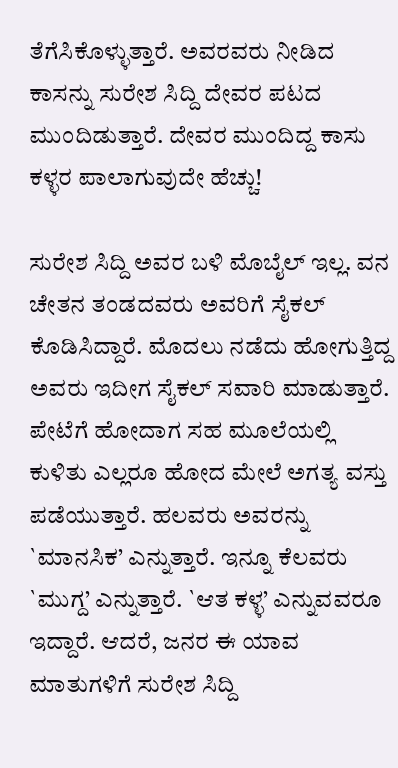ತೆಗೆಸಿಕೊಳ್ಳುತ್ತಾರೆ. ಅವರವರು ನೀಡಿದ ಕಾಸನ್ನು ಸುರೇಶ ಸಿದ್ದಿ ದೇವರ ಪಟದ ಮುಂದಿಡುತ್ತಾರೆ. ದೇವರ ಮುಂದಿದ್ದ ಕಾಸು ಕಳ್ಳರ ಪಾಲಾಗುವುದೇ ಹೆಚ್ಚು!

ಸುರೇಶ ಸಿದ್ದಿ ಅವರ ಬಳಿ ಮೊಬೈಲ್ ಇಲ್ಲ. ವನ ಚೇತನ ತಂಡದವರು ಅವರಿಗೆ ಸೈಕಲ್ ಕೊಡಿಸಿದ್ದಾರೆ. ಮೊದಲು ನಡೆದು ಹೋಗುತ್ತಿದ್ದ ಅವರು ಇದೀಗ ಸೈಕಲ್ ಸವಾರಿ ಮಾಡುತ್ತಾರೆ. ಪೇಟೆಗೆ ಹೋದಾಗ ಸಹ ಮೂಲೆಯಲ್ಲಿ ಕುಳಿತು ಎಲ್ಲರೂ ಹೋದ ಮೇಲೆ ಅಗತ್ಯ ವಸ್ತು ಪಡೆಯುತ್ತಾರೆ. ಹಲವರು ಅವರನ್ನು `ಮಾನಸಿಕ’ ಎನ್ನುತ್ತಾರೆ. ಇನ್ನೂ ಕೆಲವರು `ಮುಗ್ದ’ ಎನ್ನುತ್ತಾರೆ. `ಆತ ಕಳ್ಳ’ ಎನ್ನುವವರೂ ಇದ್ದಾರೆ. ಆದರೆ, ಜನರ ಈ ಯಾವ ಮಾತುಗಳಿಗೆ ಸುರೇಶ ಸಿದ್ದಿ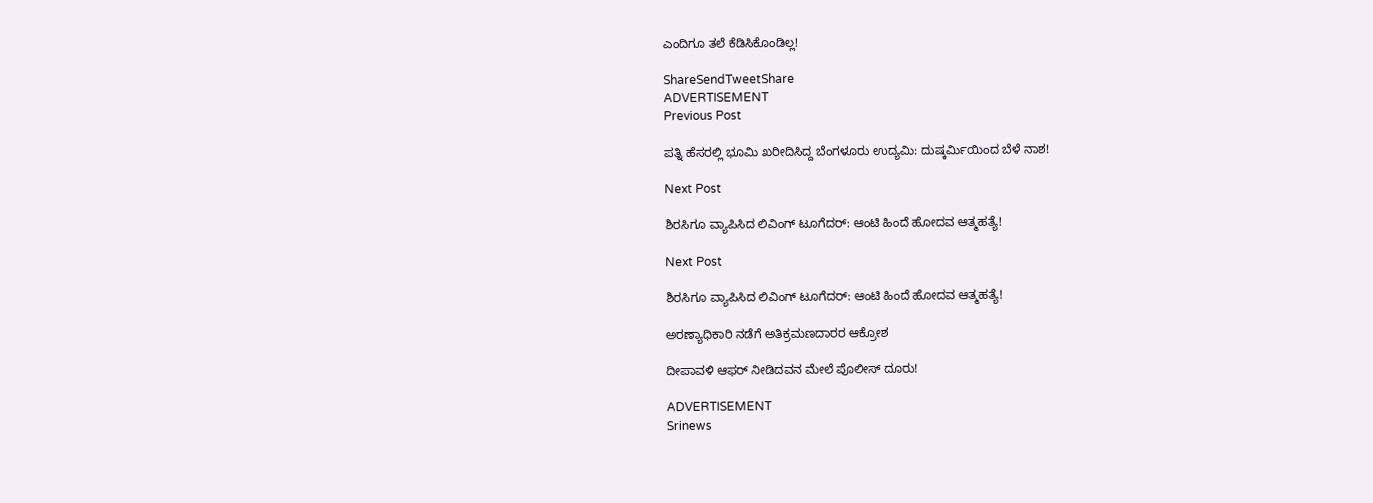ಎಂದಿಗೂ ತಲೆ ಕೆಡಿಸಿಕೊಂಡಿಲ್ಲ!

ShareSendTweetShare
ADVERTISEMENT
Previous Post

ಪತ್ನಿ ಹೆಸರಲ್ಲಿ ಭೂಮಿ ಖರೀದಿಸಿದ್ದ ಬೆಂಗಳೂರು ಉದ್ಯಮಿ: ದುಷ್ಕರ್ಮಿಯಿಂದ ಬೆಳೆ ನಾಶ!

Next Post

ಶಿರಸಿಗೂ ವ್ಯಾಪಿಸಿದ ಲಿವಿಂಗ್ ಟೂಗೆದರ್: ಆಂಟಿ ಹಿಂದೆ ಹೋದವ ಆತ್ಮಹತ್ಯೆ!

Next Post

ಶಿರಸಿಗೂ ವ್ಯಾಪಿಸಿದ ಲಿವಿಂಗ್ ಟೂಗೆದರ್: ಆಂಟಿ ಹಿಂದೆ ಹೋದವ ಆತ್ಮಹತ್ಯೆ!

ಅರಣ್ಯಾಧಿಕಾರಿ ನಡೆಗೆ ಅತಿಕ್ರಮಣದಾರರ ಆಕ್ರೋಶ

ದೀಪಾವಳಿ ಆಫರ್ ನೀಡಿದವನ ಮೇಲೆ ಪೊಲೀಸ್ ದೂರು!

ADVERTISEMENT
Srinews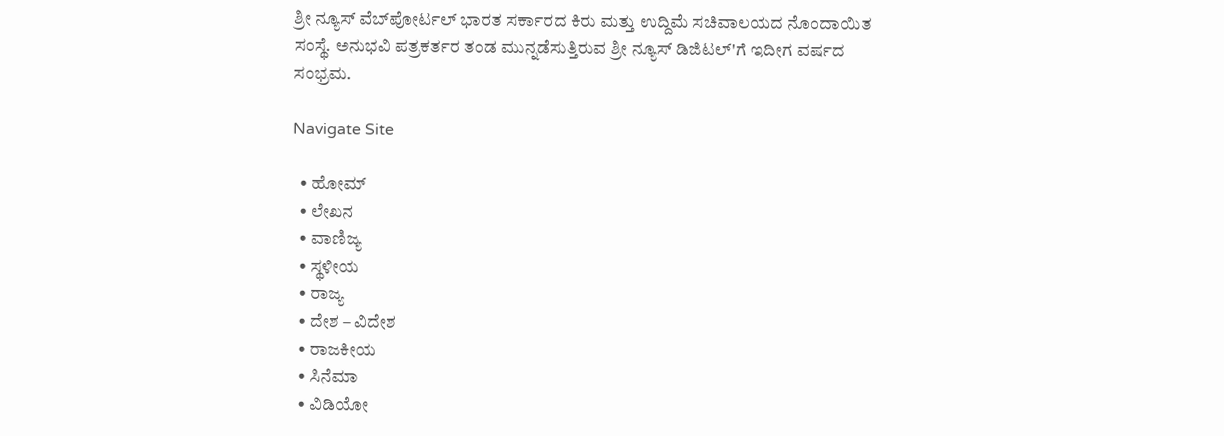ಶ್ರೀ ನ್ಯೂಸ್ ವೆಬ್‌ಪೋರ್ಟಲ್ ಭಾರತ ಸರ್ಕಾರದ ಕಿರು ಮತ್ತು ಉದ್ದಿಮೆ ಸಚಿವಾಲಯದ ನೊಂದಾಯಿತ ಸಂಸ್ಥೆ. ಅನುಭವಿ ಪತ್ರಕರ್ತರ ತಂಡ ಮುನ್ನಡೆಸುತ್ತಿರುವ ಶ್ರೀ ನ್ಯೂಸ್ ಡಿಜಿಟಲ್'ಗೆ ಇದೀಗ ವರ್ಷದ ಸಂಭ್ರಮ.

Navigate Site

  • ಹೋಮ್
  • ಲೇಖನ
  • ವಾಣಿಜ್ಯ
  • ಸ್ಥಳೀಯ
  • ರಾಜ್ಯ
  • ದೇಶ – ವಿದೇಶ
  • ರಾಜಕೀಯ
  • ಸಿನೆಮಾ
  • ವಿಡಿಯೋ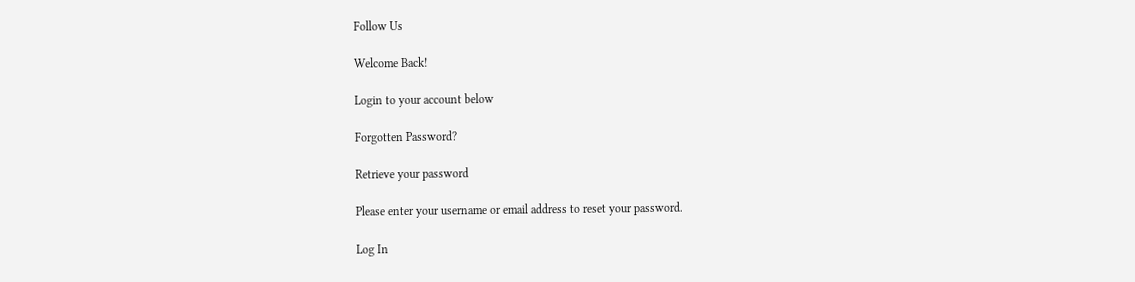Follow Us

Welcome Back!

Login to your account below

Forgotten Password?

Retrieve your password

Please enter your username or email address to reset your password.

Log In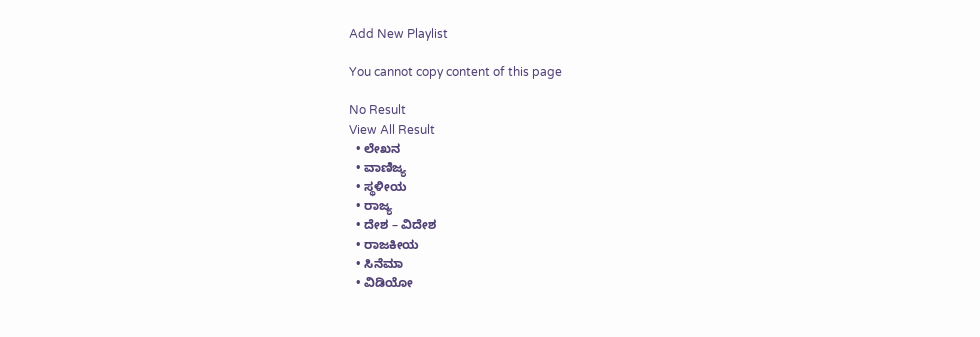Add New Playlist

You cannot copy content of this page

No Result
View All Result
  • ಲೇಖನ
  • ವಾಣಿಜ್ಯ
  • ಸ್ಥಳೀಯ
  • ರಾಜ್ಯ
  • ದೇಶ – ವಿದೇಶ
  • ರಾಜಕೀಯ
  • ಸಿನೆಮಾ
  • ವಿಡಿಯೋ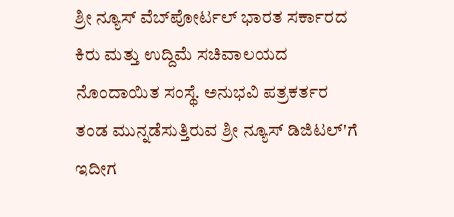ಶ್ರೀ ನ್ಯೂಸ್ ವೆಬ್‌ಪೋರ್ಟಲ್ ಭಾರತ ಸರ್ಕಾರದ ಕಿರು ಮತ್ತು ಉದ್ದಿಮೆ ಸಚಿವಾಲಯದ ನೊಂದಾಯಿತ ಸಂಸ್ಥೆ. ಅನುಭವಿ ಪತ್ರಕರ್ತರ ತಂಡ ಮುನ್ನಡೆಸುತ್ತಿರುವ ಶ್ರೀ ನ್ಯೂಸ್ ಡಿಜಿಟಲ್'ಗೆ ಇದೀಗ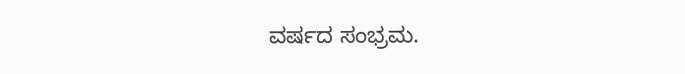ವರ್ಷದ ಸಂಭ್ರಮ.